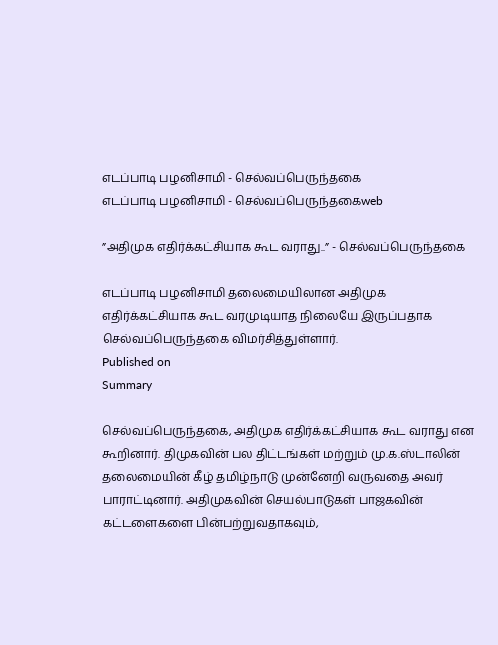எடப்பாடி பழனிசாமி - செல்வப்பெருந்தகை
எடப்பாடி பழனிசாமி - செல்வப்பெருந்தகைweb

”அதிமுக எதிர்க்கட்சியாக கூட வராது..” - செல்வப்பெருந்தகை

எடப்பாடி பழனிசாமி தலைமையிலான அதிமுக எதிர்க்கட்சியாக கூட வரமுடியாத நிலையே இருப்பதாக செல்வப்பெருந்தகை விமர்சித்துள்ளார்.
Published on
Summary

செல்வப்பெருந்தகை, அதிமுக எதிர்க்கட்சியாக கூட வராது என கூறினார். திமுகவின் பல திட்டங்கள் மற்றும் மு.க.ஸ்டாலின் தலைமையின் கீழ் தமிழ்நாடு முன்னேறி வருவதை அவர் பாராட்டினார். அதிமுகவின் செயல்பாடுகள் பாஜகவின் கட்டளைகளை பின்பற்றுவதாகவும்,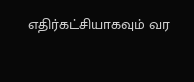எதிர்கட்சியாகவும் வர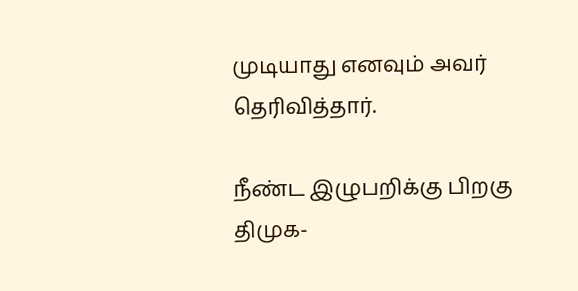முடியாது எனவும் அவர் தெரிவித்தார்.

நீண்ட இழுபறிக்கு பிறகு திமுக-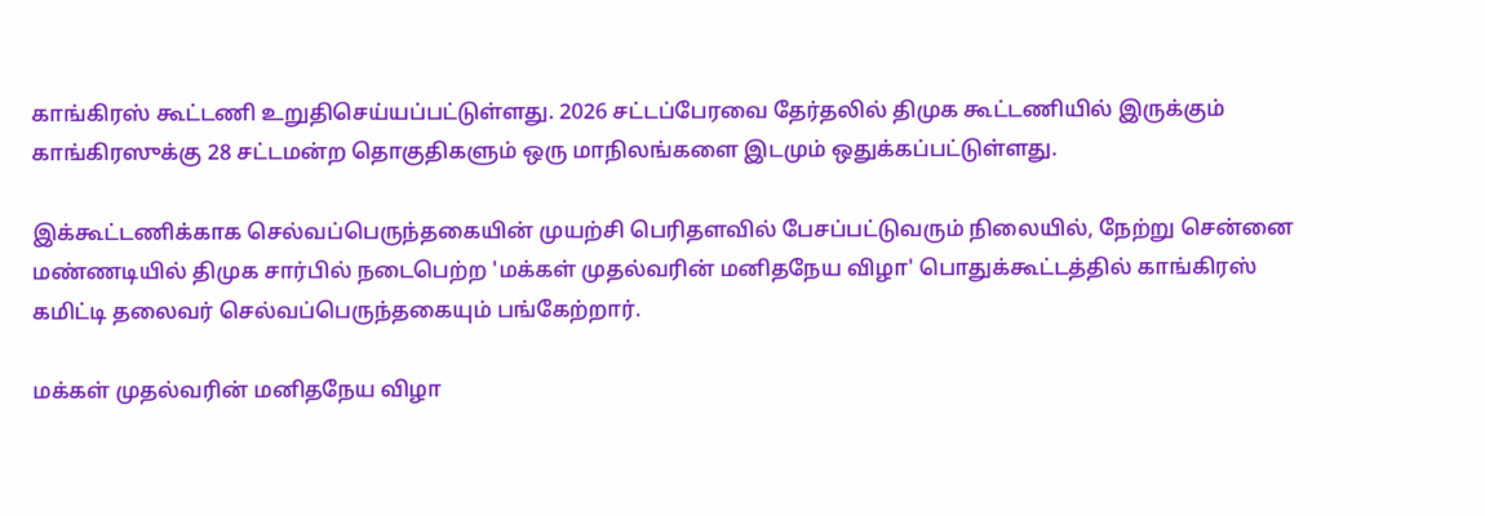காங்கிரஸ் கூட்டணி உறுதிசெய்யப்பட்டுள்ளது. 2026 சட்டப்பேரவை தேர்தலில் திமுக கூட்டணியில் இருக்கும் காங்கிரஸுக்கு 28 சட்டமன்ற தொகுதிகளும் ஒரு மாநிலங்களை இடமும் ஒதுக்கப்பட்டுள்ளது.

இக்கூட்டணிக்காக செல்வப்பெருந்தகையின் முயற்சி பெரிதளவில் பேசப்பட்டுவரும் நிலையில், நேற்று சென்னை மண்ணடியில் திமுக சார்பில் நடைபெற்ற 'மக்கள் முதல்வரின் மனிதநேய விழா' பொதுக்கூட்டத்தில் காங்கிரஸ் கமிட்டி தலைவர் செல்வப்பெருந்தகையும் பங்கேற்றார்.

மக்கள் முதல்வரின் மனிதநேய விழா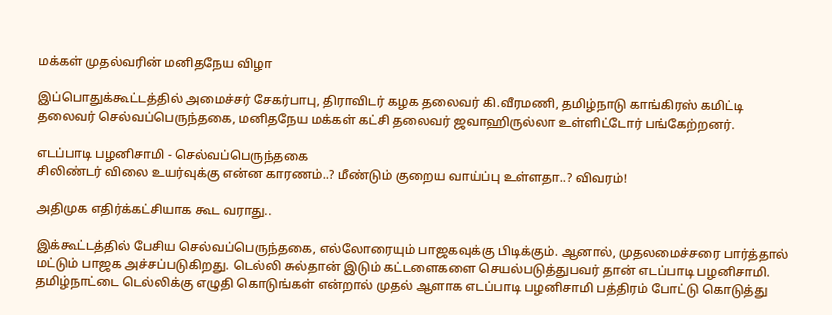மக்கள் முதல்வரின் மனிதநேய விழா

இப்பொதுக்கூட்டத்தில் அமைச்சர் சேகர்பாபு, திராவிடர் கழக தலைவர் கி.வீரமணி, தமிழ்நாடு காங்கிரஸ் கமிட்டி தலைவர் செல்வப்பெருந்தகை, மனிதநேய மக்கள் கட்சி தலைவர் ஜவாஹிருல்லா உள்ளிட்டோர் பங்கேற்றனர்.

எடப்பாடி பழனிசாமி - செல்வப்பெருந்தகை
சிலிண்டர் விலை உயர்வுக்கு என்ன காரணம்..? மீண்டும் குறைய வாய்ப்பு உள்ளதா..? விவரம்!

அதிமுக எதிர்க்கட்சியாக கூட வராது..

இக்கூட்டத்தில் பேசிய செல்வப்பெருந்தகை, எல்லோரையும் பாஜகவுக்கு பிடிக்கும். ஆனால், முதலமைச்சரை பார்த்தால் மட்டும் பாஜக அச்சப்படுகிறது. டெல்லி சுல்தான் இடும் கட்டளைகளை செயல்படுத்துபவர் தான் எடப்பாடி பழனிசாமி. தமிழ்நாட்டை டெல்லிக்கு எழுதி கொடுங்கள் என்றால் முதல் ஆளாக எடப்பாடி பழனிசாமி பத்திரம் போட்டு கொடுத்து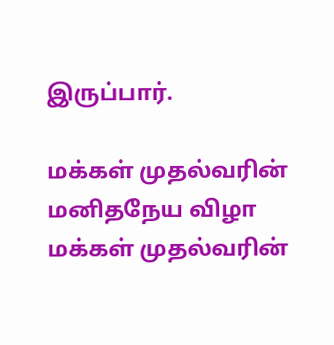இருப்பார்.

மக்கள் முதல்வரின் மனிதநேய விழா
மக்கள் முதல்வரின்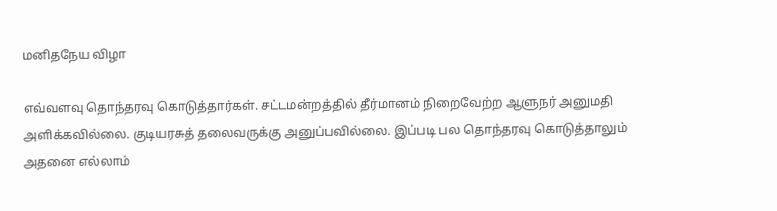மனிதநேய விழா

எவ்வளவு தொந்தரவு கொடுத்தார்கள். சட்டமன்றத்தில் தீர்மானம் நிறைவேற்ற ஆளுநர் அனுமதி அளிக்கவில்லை. குடியரசுத் தலைவருக்கு அனுப்பவில்லை. இப்படி பல தொந்தரவு கொடுத்தாலும் அதனை எல்லாம்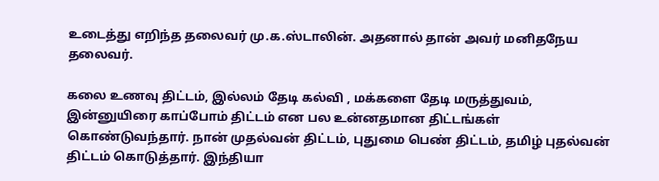உடைத்து எறிந்த தலைவர் மு.க.ஸ்டாலின். அதனால் தான் அவர் மனிதநேய தலைவர்.

கலை உணவு திட்டம், இல்லம் தேடி கல்வி , மக்களை தேடி மருத்துவம், இன்னுயிரை காப்போம் திட்டம் என பல உன்னதமான திட்டங்கள் கொண்டுவந்தார். நான் முதல்வன் திட்டம், புதுமை பெண் திட்டம், தமிழ் புதல்வன் திட்டம் கொடுத்தார். இந்தியா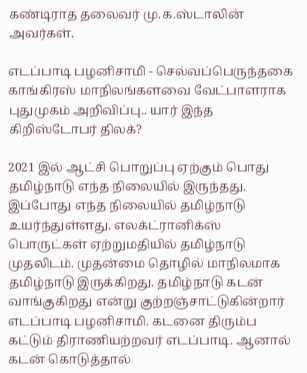கண்டிராத தலைவர் மு‌.க.ஸ்டாலின் அவர்கள்.

எடப்பாடி பழனிசாமி - செல்வப்பெருந்தகை
காங்கிரஸ் மாநிலங்களவை வேட்பாளராக புதுமுகம் அறிவிப்பு.. யார் இந்த கிறிஸ்டோபர் திலக்?

2021 இல் ஆட்சி பொறுப்பு ஏற்கும் பொது தமிழ்நாடு எந்த நிலையில் இருந்தது. இப்போது எந்த நிலையில் தமிழ்நாடு உயர்ந்துள்ளது. எலக்ட்ரானிக்ஸ் பொருட்கள் ஏற்றுமதியில் தமிழ்நாடு முதலிடம். முதன்மை தொழில் மாநிலமாக தமிழ்நாடு இருக்கிறது. தமிழ்நாடு கடன் வாங்குகிறது என்று குற்றஞ்சாட்டுகின்றார் எடப்பாடி பழனிசாமி. கடனை திரும்ப கட்டும் திராணியற்றவர் எடப்பாடி. ஆனால் கடன் கொடுத்தால்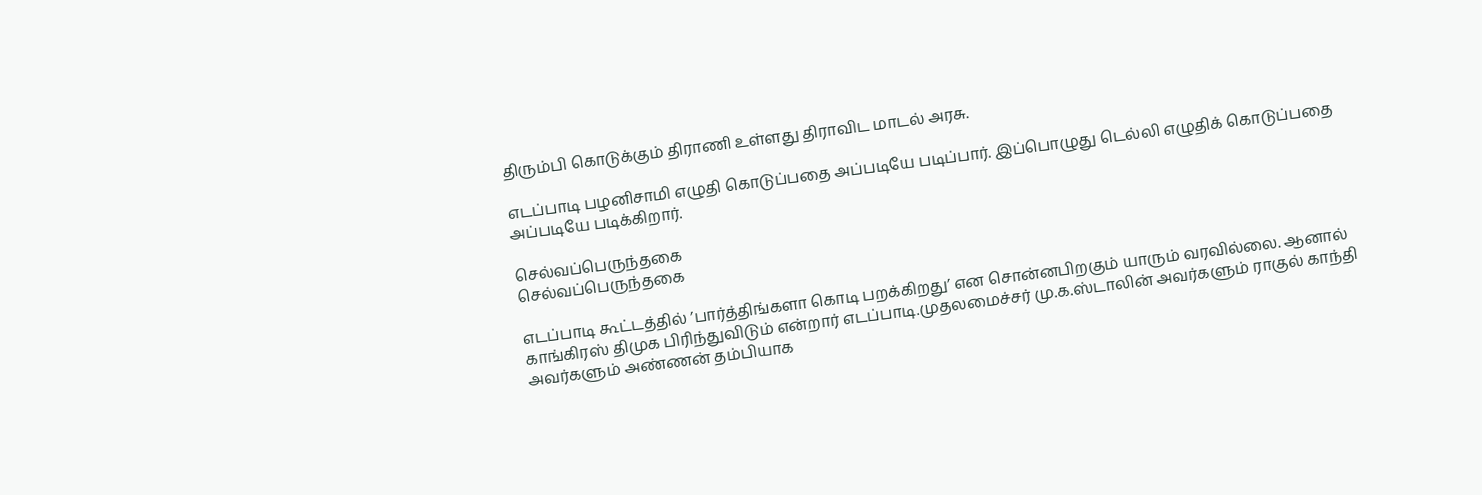திரும்பி கொடுக்கும் திராணி உள்ளது திராவிட மாடல் அரசு.

எடப்பாடி பழனிசாமி எழுதி கொடுப்பதை அப்படியே படிப்பார். இப்பொழுது டெல்லி எழுதிக் கொடுப்பதை அப்படியே படிக்கிறார்.

செல்வப்பெருந்தகை
செல்வப்பெருந்தகை

எடப்பாடி கூட்டத்தில் ’பார்த்திங்களா கொடி பறக்கிறது’ என சொன்னபிறகும் யாரும் வரவில்லை. ஆனால் காங்கிரஸ் திமுக பிரிந்துவிடும் என்றார் எடப்பாடி.முதலமைச்சர் மு.க.ஸ்டாலின் அவர்களும் ராகுல் காந்தி அவர்களும் அண்ணன் தம்பியாக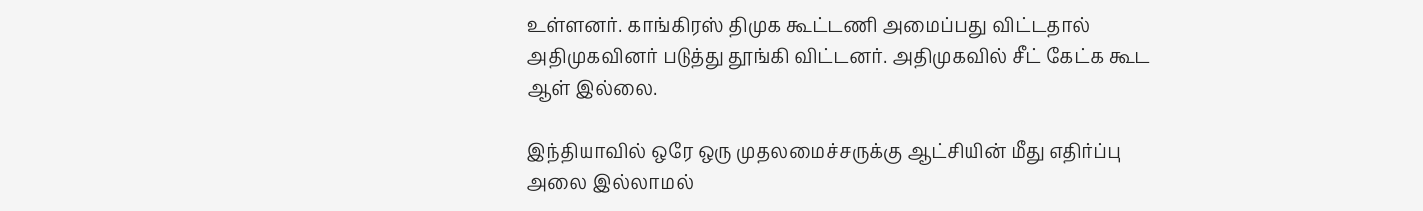உள்ளனர். காங்கிரஸ் திமுக கூட்டணி அமைப்பது விட்டதால் அதிமுகவினர் படுத்து தூங்கி விட்டனர். அதிமுகவில் சீட் கேட்க கூட ஆள் இல்லை.

இந்தியாவில் ஒரே ஒரு முதலமைச்சருக்கு ஆட்சியின் மீது எதிர்ப்பு அலை இல்லாமல்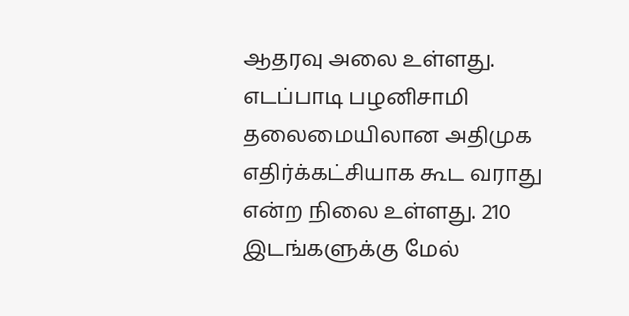ஆதரவு அலை உள்ளது. எடப்பாடி பழனிசாமி தலைமையிலான அதிமுக எதிர்க்கட்சியாக கூட வராது என்ற நிலை உள்ளது. 210 இடங்களுக்கு மேல்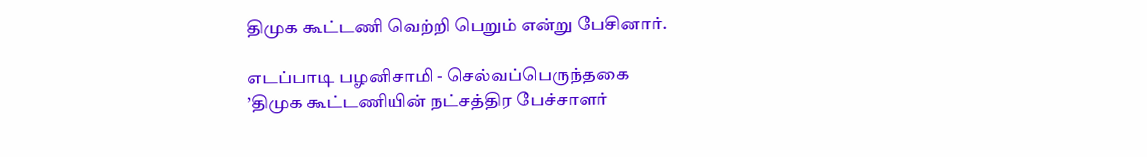திமுக கூட்டணி வெற்றி பெறும் என்று பேசினார்.

எடப்பாடி பழனிசாமி - செல்வப்பெருந்தகை
’திமுக கூட்டணியின் நட்சத்திர பேச்சாளர்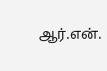ஆர்.என்.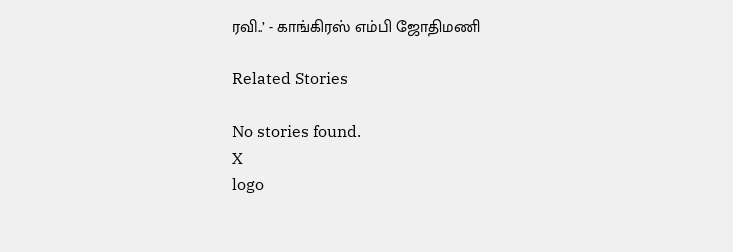ரவி..’ - காங்கிரஸ் எம்பி ஜோதிமணி

Related Stories

No stories found.
X
logo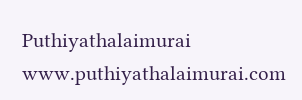Puthiyathalaimurai
www.puthiyathalaimurai.com